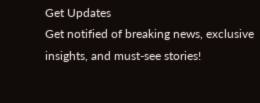Get Updates
Get notified of breaking news, exclusive insights, and must-see stories!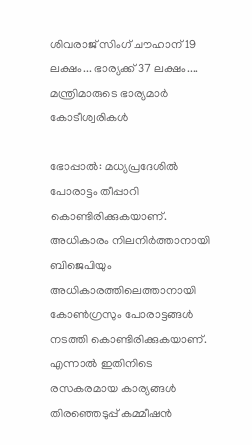ശിവരാജ് സിംഗ് ചൗഹാന് 19 ലക്ഷം... ഭാര്യക്ക് 37 ലക്ഷം.... മന്ത്രിമാരുടെ ഭാര്യമാര്‍ കോടീശ്വരികള്‍

ഭോപ്പാല്‍: മധ്യപ്രദേശില്‍ പോരാട്ടം തീപ്പാറി കൊണ്ടിരിക്കുകയാണ്. അധികാരം നിലനിര്‍ത്താനായി ബിജെപിയും അധികാരത്തിലെത്താനായി കോണ്‍ഗ്രസും പോരാട്ടങ്ങള്‍ നടത്തി കൊണ്ടിരിക്കുകയാണ്. എന്നാല്‍ ഇതിനിടെ രസകരമായ കാര്യങ്ങള്‍ തിരഞ്ഞെടുപ്പ് കമ്മീഷന്‍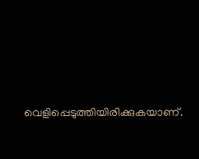വെളിപ്പെടുത്തിയിരിക്കുകയാണ്.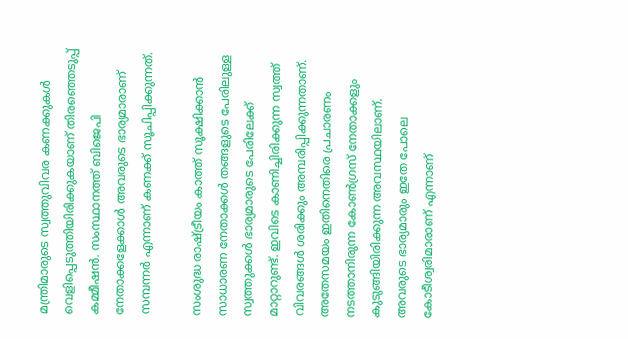മന്ത്രിമാരുടെ സ്വത്തുവിവര കണക്കുകള്‍ വെളിപ്പെടുത്തിയിരിക്കുകയാണ് തിരഞ്ഞെടുപ്പ് കമ്മീഷന്‍. സംസ്ഥാനത്ത് ബിജെപി നേതാക്കളേക്കാള്‍ അവരുടെ ഭാര്യമാരാണ് സമ്പന്നര്‍ എന്നാണ് കണക്ക് സൂചിപ്പിക്കുന്നത്.

സംശുദ്ധ രാഷ്ട്രീയം കാത്ത് സൂക്ഷിക്കാന്‍ സാധാരണ നേതാക്കള്‍ തങ്ങളുടെ പേരിലുള്ള സ്വത്തുക്കള്‍ ഭാര്യമാരുടെ പേരിലേക്ക് മാറ്റാറുണ്ട്. ഇവിടെ കാണിച്ചിരിക്കുന്ന സ്വത്ത് വിവരങ്ങള്‍ ശരിക്കും അമ്പരിപ്പിക്കുന്നതാണ്. അതേസമയം ഇതിനെതിരെ പ്രചാരണം നടത്താനിരുന്ന കോണ്‍ഗ്രസ് നേതാക്കളും കുടുങ്ങിയിരിക്കുന്ന അവസ്ഥയിലാണ്. അവരുടെ ഭാര്യമാരും ഇതേ പോലെ കോടീശ്വരിമാരാണ് എന്നാണ്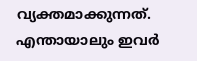വ്യക്തമാക്കുന്നത്. എന്തായാലും ഇവര്‍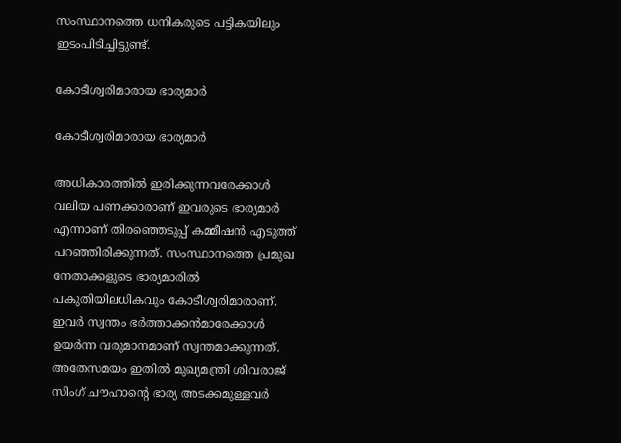സംസ്ഥാനത്തെ ധനികരുടെ പട്ടികയിലും ഇടംപിടിച്ചിട്ടുണ്ട്.

കോടീശ്വരിമാരായ ഭാര്യമാര്‍

കോടീശ്വരിമാരായ ഭാര്യമാര്‍

അധികാരത്തില്‍ ഇരിക്കുന്നവരേക്കാള്‍ വലിയ പണക്കാരാണ് ഇവരുടെ ഭാര്യമാര്‍ എന്നാണ് തിരഞ്ഞെടുപ്പ് കമ്മീഷന്‍ എടുത്ത് പറഞ്ഞിരിക്കുന്നത്. സംസ്ഥാനത്തെ പ്രമുഖ നേതാക്കളുടെ ഭാര്യമാരില്‍ പകുതിയിലധികവും കോടീശ്വരിമാരാണ്. ഇവര്‍ സ്വന്തം ഭര്‍ത്താക്കന്‍മാരേക്കാള്‍ ഉയര്‍ന്ന വരുമാനമാണ് സ്വന്തമാക്കുന്നത്. അതേസമയം ഇതില്‍ മുഖ്യമന്ത്രി ശിവരാജ് സിംഗ് ചൗഹാന്റെ ഭാര്യ അടക്കമുള്ളവര്‍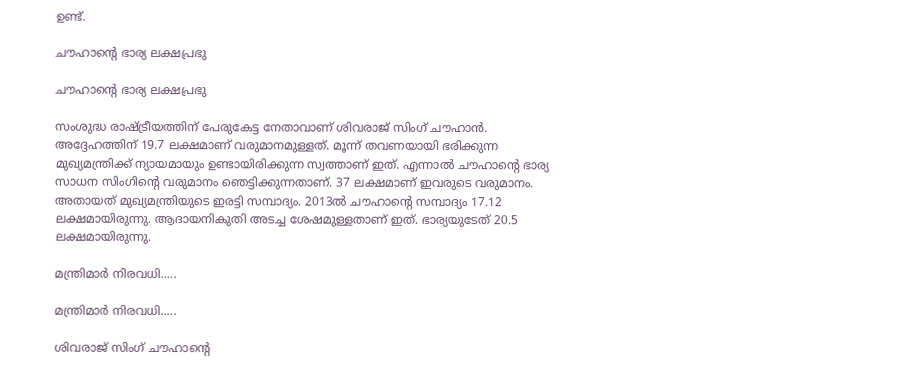ഉണ്ട്.

ചൗഹാന്റെ ഭാര്യ ലക്ഷപ്രഭു

ചൗഹാന്റെ ഭാര്യ ലക്ഷപ്രഭു

സംശുദ്ധ രാഷ്ട്രീയത്തിന് പേരുകേട്ട നേതാവാണ് ശിവരാജ് സിംഗ് ചൗഹാന്‍. അദ്ദേഹത്തിന് 19.7 ലക്ഷമാണ് വരുമാനമുള്ളത്. മൂന്ന് തവണയായി ഭരിക്കുന്ന മുഖ്യമന്ത്രിക്ക് ന്യായമായും ഉണ്ടായിരിക്കുന്ന സ്വത്താണ് ഇത്. എന്നാല്‍ ചൗഹാന്റെ ഭാര്യ സാധന സിംഗിന്റെ വരുമാനം ഞെട്ടിക്കുന്നതാണ്. 37 ലക്ഷമാണ് ഇവരുടെ വരുമാനം. അതായത് മുഖ്യമന്ത്രിയുടെ ഇരട്ടി സമ്പാദ്യം. 2013ല്‍ ചൗഹാന്റെ സമ്പാദ്യം 17.12 ലക്ഷമായിരുന്നു. ആദായനികുതി അടച്ച ശേഷമുള്ളതാണ് ഇത്. ഭാര്യയുടേത് 20.5 ലക്ഷമായിരുന്നു.

മന്ത്രിമാര്‍ നിരവധി.....

മന്ത്രിമാര്‍ നിരവധി.....

ശിവരാജ് സിംഗ് ചൗഹാന്റെ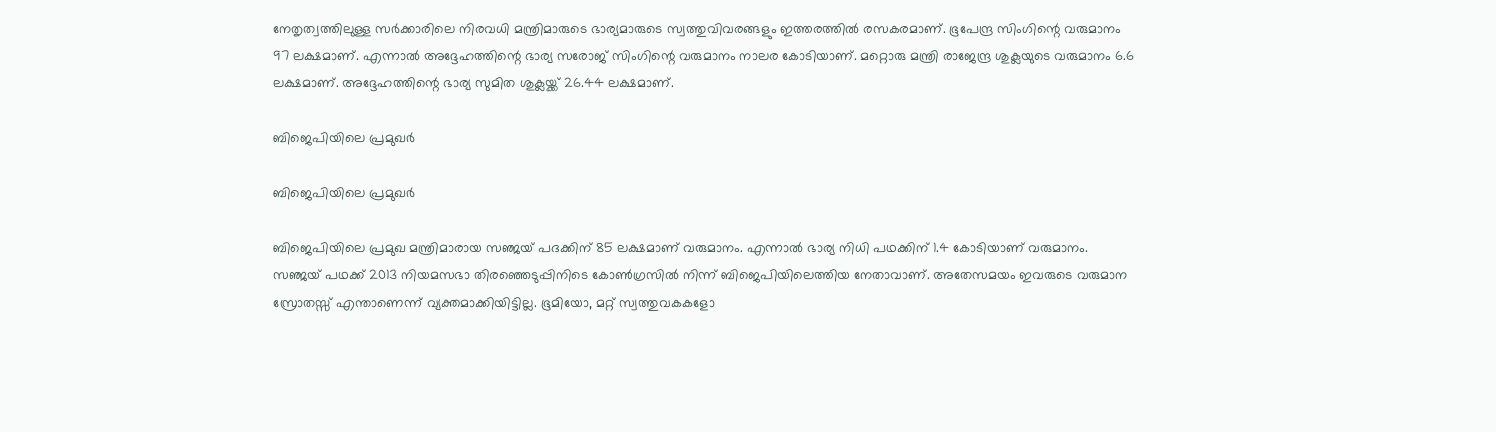നേതൃത്വത്തിലുള്ള സര്‍ക്കാരിലെ നിരവധി മന്ത്രിമാരുടെ ഭാര്യമാരുടെ സ്വത്തുവിവരങ്ങളും ഇത്തരത്തില്‍ രസകരമാണ്. ഭൂപേന്ദ്ര സിംഗിന്റെ വരുമാനം 97 ലക്ഷമാണ്. എന്നാല്‍ അദ്ദേഹത്തിന്റെ ഭാര്യ സരോജ് സിംഗിന്റെ വരുമാനം നാലര കോടിയാണ്. മറ്റൊരു മന്ത്രി രാജേന്ദ്ര ശുക്ലയുടെ വരുമാനം 6.6 ലക്ഷമാണ്. അദ്ദേഹത്തിന്റെ ഭാര്യ സുമിത ശുക്ലയ്ക്ക് 26.44 ലക്ഷമാണ്.

ബിജെപിയിലെ പ്രമുഖര്‍

ബിജെപിയിലെ പ്രമുഖര്‍

ബിജെപിയിലെ പ്രമുഖ മന്ത്രിമാരായ സഞ്ജയ് പദക്കിന് 85 ലക്ഷമാണ് വരുമാനം. എന്നാല്‍ ഭാര്യ നിധി പഥക്കിന് 1.4 കോടിയാണ് വരുമാനം. സഞ്ജയ് പഥക്ക് 2013 നിയമസഭാ തിരഞ്ഞെടുപ്പിനിടെ കോണ്‍ഗ്രസില്‍ നിന്ന് ബിജെപിയിലെത്തിയ നേതാവാണ്. അതേസമയം ഇവരുടെ വരുമാന സ്രോതസ്സ് എന്താണെന്ന് വ്യക്തമാക്കിയിട്ടില്ല. ഭൂമിയോ, മറ്റ് സ്വത്തുവകകളോ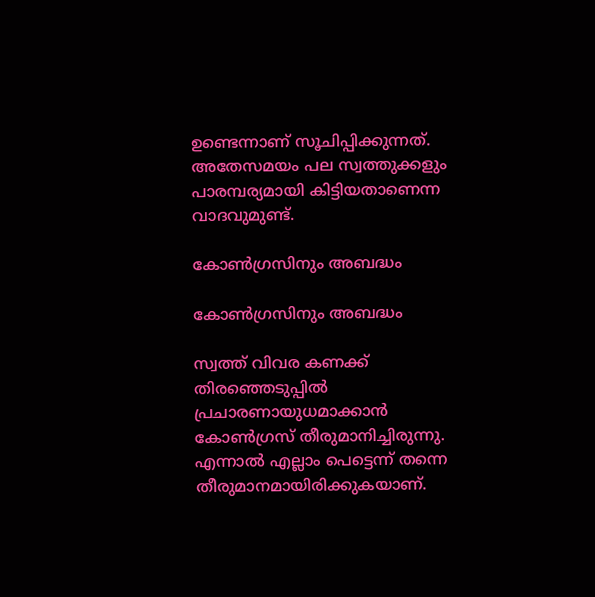ഉണ്ടെന്നാണ് സൂചിപ്പിക്കുന്നത്. അതേസമയം പല സ്വത്തുക്കളും പാരമ്പര്യമായി കിട്ടിയതാണെന്ന വാദവുമുണ്ട്.

കോണ്‍ഗ്രസിനും അബദ്ധം

കോണ്‍ഗ്രസിനും അബദ്ധം

സ്വത്ത് വിവര കണക്ക് തിരഞ്ഞെടുപ്പില്‍ പ്രചാരണായുധമാക്കാന്‍ കോണ്‍ഗ്രസ് തീരുമാനിച്ചിരുന്നു. എന്നാല്‍ എല്ലാം പെട്ടെന്ന് തന്നെ തീരുമാനമായിരിക്കുകയാണ്.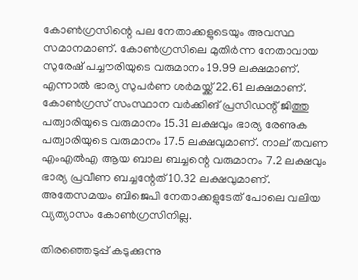കോണ്‍ഗ്രസിന്റെ പല നേതാക്കളുടെയും അവസ്ഥ സമാനമാണ്. കോണ്‍ഗ്രസിലെ മുതിര്‍ന്ന നേതാവായ സുരേഷ് പച്ചൗരിയുടെ വരുമാനം 19.99 ലക്ഷമാണ്. എന്നാല്‍ ഭാര്യ സുപര്‍ണ ശര്‍മയ്ക്ക് 22.61 ലക്ഷമാണ്. കോണ്‍ഗ്രസ് സംസ്ഥാന വര്‍ക്കിങ് പ്രസിഡന്റ് ജിത്തു പത്വാരിയുടെ വരുമാനം 15.31 ലക്ഷവും ഭാര്യ രേണുക പത്വാരിയുടെ വരുമാനം 17.5 ലക്ഷവുമാണ്. നാല് തവണ എംഎല്‍എ ആയ ബാല ബച്ചന്റെ വരുമാനം 7.2 ലക്ഷവും ഭാര്യ പ്രവീണ ബച്ചന്റേത് 10.32 ലക്ഷവുമാണ്. അതേസമയം ബിജെപി നേതാക്കളുടേത് പോലെ വലിയ വ്യത്യാസം കോണ്‍ഗ്രസിനില്ല.

തിരഞ്ഞെടുപ്പ് കടുക്കുന്നു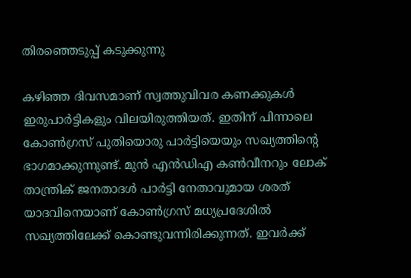തിരഞ്ഞെടുപ്പ് കടുക്കുന്നു

കഴിഞ്ഞ ദിവസമാണ് സ്വത്തുവിവര കണക്കുകള്‍ ഇരുപാര്‍ട്ടികളും വിലയിരുത്തിയത്. ഇതിന് പിന്നാലെ കോണ്‍ഗ്രസ് പുതിയൊരു പാര്‍ട്ടിയെയും സഖ്യത്തിന്റെ ഭാഗമാക്കുന്നുണ്ട്. മുന്‍ എന്‍ഡിഎ കണ്‍വീനറും ലോക് താന്ത്രിക് ജനതാദള്‍ പാര്‍ട്ടി നേതാവുമായ ശരത് യാദവിനെയാണ് കോണ്‍ഗ്രസ് മധ്യപ്രദേശില്‍ സഖ്യത്തിലേക്ക് കൊണ്ടുവന്നിരിക്കുന്നത്. ഇവര്‍ക്ക്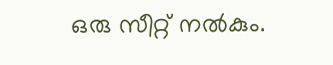ഒരു സീറ്റ് നല്‍കും.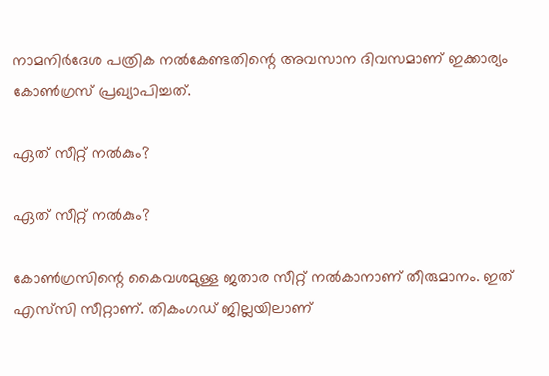നാമനിര്‍ദേശ പത്രിക നല്‍കേണ്ടതിന്റെ അവസാന ദിവസമാണ് ഇക്കാര്യം കോണ്‍ഗ്രസ് പ്രഖ്യാപിച്ചത്.

ഏത് സീറ്റ് നല്‍കും?

ഏത് സീറ്റ് നല്‍കും?

കോണ്‍ഗ്രസിന്റെ കൈവശമുള്ള ജതാര സീറ്റ് നല്‍കാനാണ് തീരുമാനം. ഇത് എസ്‌സി സീറ്റാണ്. തികംഗഡ് ജില്ലയിലാണ്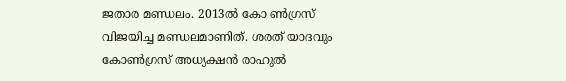ജതാര മണ്ഡലം. 2013ല്‍ കോ ണ്‍ഗ്രസ് വിജയിച്ച മണ്ഡലമാണിത്. ശരത് യാദവും കോണ്‍ഗ്രസ് അധ്യക്ഷന്‍ രാഹുല്‍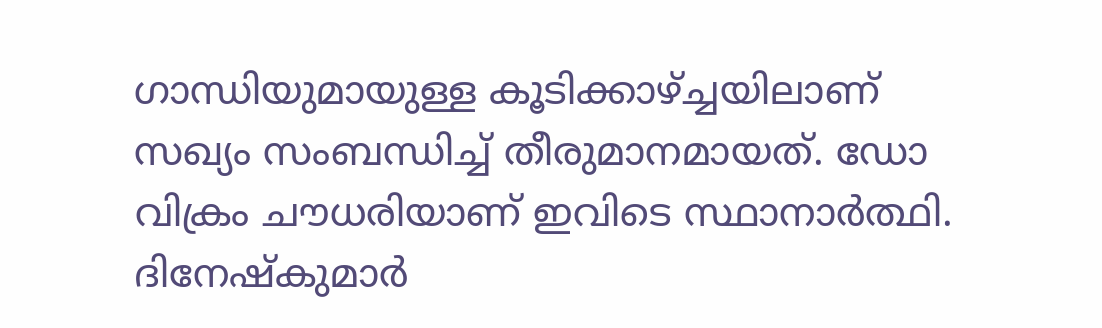ഗാന്ധിയുമായുള്ള കൂടിക്കാഴ്ച്ചയിലാണ് സഖ്യം സംബന്ധിച്ച് തീരുമാനമായത്. ഡോ വിക്രം ചൗധരിയാണ് ഇവിടെ സ്ഥാനാര്‍ത്ഥി. ദിനേഷ്‌കുമാര്‍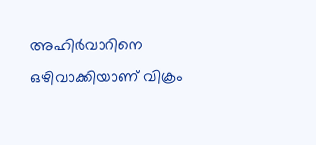അഹിര്‍വാറിനെ ഒഴിവാക്കിയാണ് വിക്രം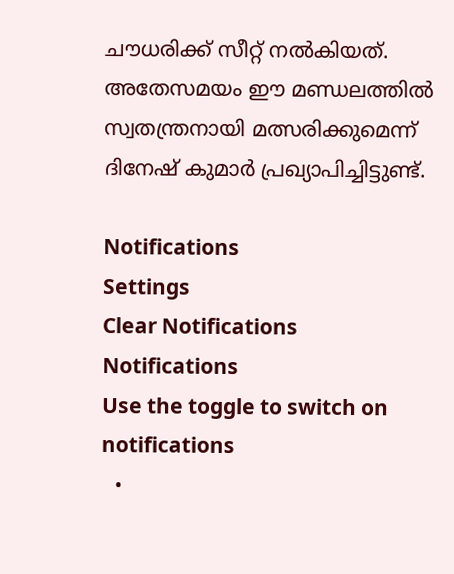ചൗധരിക്ക് സീറ്റ് നല്‍കിയത്. അതേസമയം ഈ മണ്ഡലത്തില്‍ സ്വതന്ത്രനായി മത്സരിക്കുമെന്ന് ദിനേഷ് കുമാര്‍ പ്രഖ്യാപിച്ചിട്ടുണ്ട്.

Notifications
Settings
Clear Notifications
Notifications
Use the toggle to switch on notifications
  •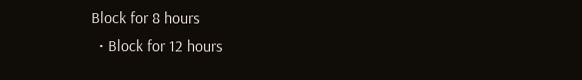Block for 8 hours
  • Block for 12 hours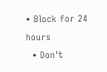• Block for 24 hours
  • Don't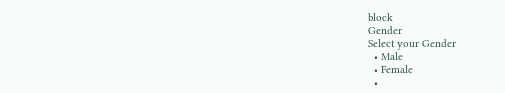block
Gender
Select your Gender
  • Male
  • Female
  •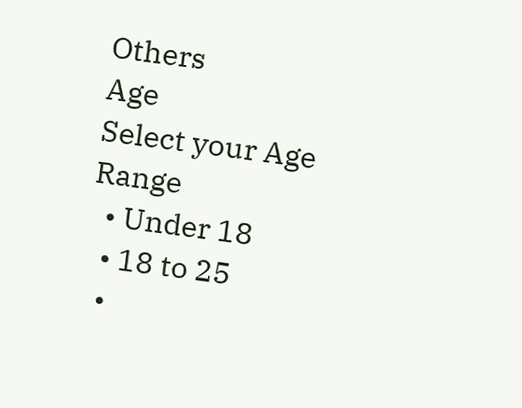Others
Age
Select your Age Range
  • Under 18
  • 18 to 25
  •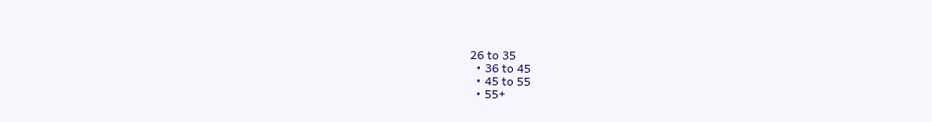26 to 35
  • 36 to 45
  • 45 to 55
  • 55+